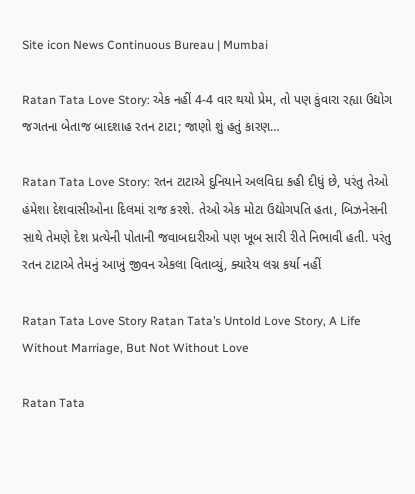Site icon News Continuous Bureau | Mumbai

Ratan Tata Love Story: એક નહીં 4-4 વાર થયો પ્રેમ, તો પણ કુંવારા રહ્યા ઉદ્યોગ જગતના બેતાજ બાદશાહ રતન ટાટા; જાણો શું હતું કારણ…

Ratan Tata Love Story: રતન ટાટાએ દુનિયાને અલવિદા કહી દીધું છે, પરંતુ તેઓ હંમેશા દેશવાસીઓના દિલમાં રાજ કરશે. તેઓ એક મોટા ઉદ્યોગપતિ હતા, બિઝનેસની સાથે તેમણે દેશ પ્રત્યેની પોતાની જવાબદારીઓ પણ ખૂબ સારી રીતે નિભાવી હતી. પરંતુ રતન ટાટાએ તેમનું આખું જીવન એકલા વિતાવ્યું, ક્યારેય લગ્ન કર્યા નહીં

Ratan Tata Love Story Ratan Tata’s Untold Love Story, A Life Without Marriage, But Not Without Love

Ratan Tata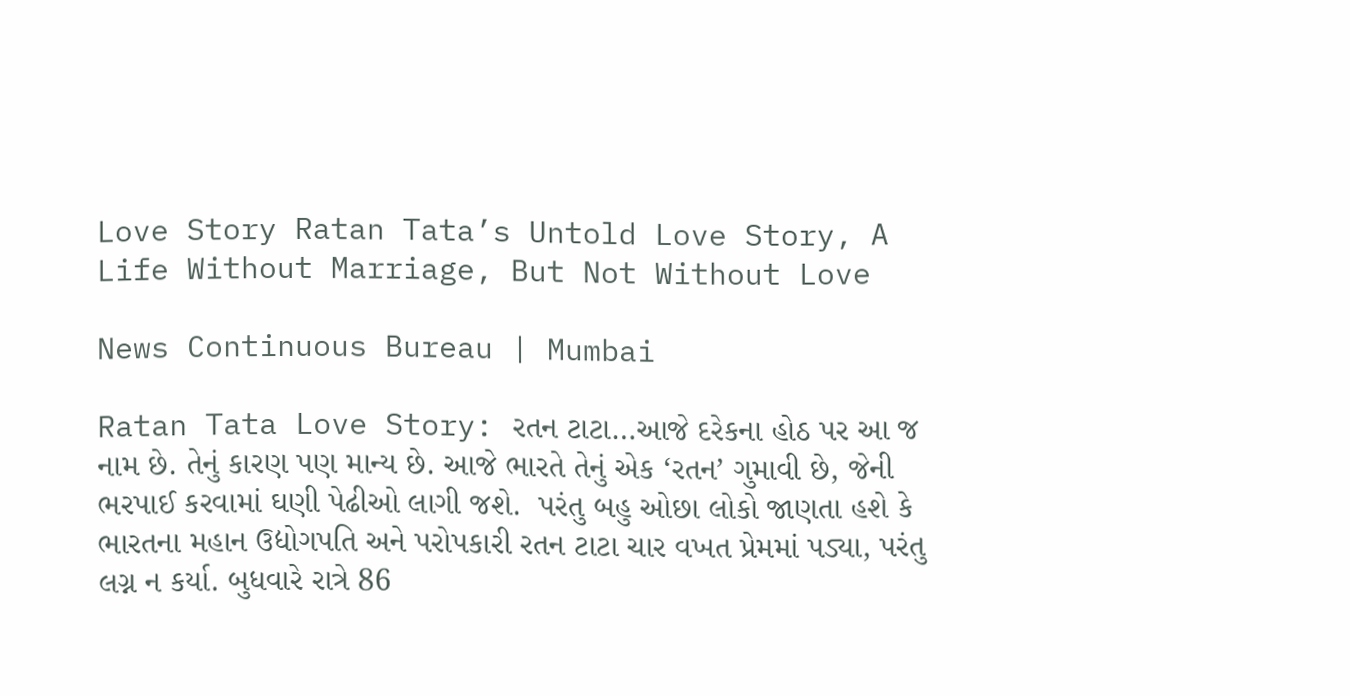Love Story Ratan Tata’s Untold Love Story, A Life Without Marriage, But Not Without Love

News Continuous Bureau | Mumbai

Ratan Tata Love Story: રતન ટાટા…આજે દરેકના હોઠ પર આ જ નામ છે. તેનું કારણ પણ માન્ય છે. આજે ભારતે તેનું એક ‘રતન’ ગુમાવી છે, જેની ભરપાઈ કરવામાં ઘણી પેઢીઓ લાગી જશે.  પરંતુ બહુ ઓછા લોકો જાણતા હશે કે ભારતના મહાન ઉદ્યોગપતિ અને પરોપકારી રતન ટાટા ચાર વખત પ્રેમમાં પડ્યા, પરંતુ લગ્ન ન કર્યા. બુધવારે રાત્રે 86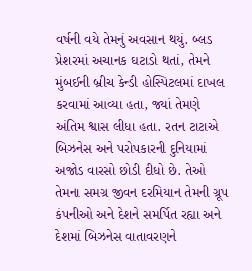વર્ષની વયે તેમનું અવસાન થયું. બ્લડ પ્રેશરમાં અચાનક ઘટાડો થતાં, તેમને મુંબઈની બ્રીચ કેન્ડી હોસ્પિટલમાં દાખલ કરવામાં આવ્યા હતા, જ્યાં તેમણે અંતિમ શ્વાસ લીધા હતા. રતન ટાટાએ બિઝનેસ અને પરોપકારની દુનિયામાં અજોડ વારસો છોડી દીધો છે. તેઓ તેમના સમગ્ર જીવન દરમિયાન તેમની ગ્રૂપ કંપનીઓ અને દેશને સમર્પિત રહ્યા અને દેશમાં બિઝનેસ વાતાવરણને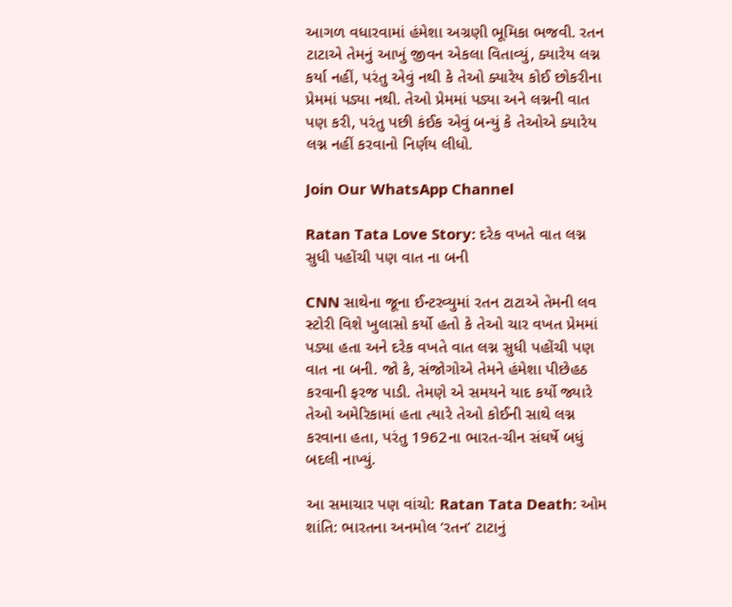આગળ વધારવામાં હંમેશા અગ્રણી ભૂમિકા ભજવી. રતન ટાટાએ તેમનું આખું જીવન એકલા વિતાવ્યું, ક્યારેય લગ્ન કર્યા નહીં, પરંતુ એવું નથી કે તેઓ ક્યારેય કોઈ છોકરીના પ્રેમમાં પડ્યા નથી. તેઓ પ્રેમમાં પડ્યા અને લગ્નની વાત પણ કરી, પરંતુ પછી કંઈક એવું બન્યું કે તેઓએ ક્યારેય લગ્ન નહીં કરવાનો નિર્ણય લીધો.

Join Our WhatsApp Channel

Ratan Tata Love Story: દરેક વખતે વાત લગ્ન સુધી પહોંચી પણ વાત ના બની

CNN સાથેના જૂના ઈન્ટરવ્યુમાં રતન ટાટાએ તેમની લવ સ્ટોરી વિશે ખુલાસો કર્યો હતો કે તેઓ ચાર વખત પ્રેમમાં પડ્યા હતા અને દરેક વખતે વાત લગ્ન સુધી પહોંચી પણ વાત ના બની. જો કે, સંજોગોએ તેમને હંમેશા પીછેહઠ કરવાની ફરજ પાડી. તેમણે એ સમયને યાદ કર્યો જ્યારે તેઓ અમેરિકામાં હતા ત્યારે તેઓ કોઈની સાથે લગ્ન કરવાના હતા, પરંતુ 1962ના ભારત-ચીન સંઘર્ષે બધું બદલી નાખ્યું.

આ સમાચાર પણ વાંચો: Ratan Tata Death: ઓમ શાંતિ: ભારતના અનમોલ ‘રતન’ ટાટાનું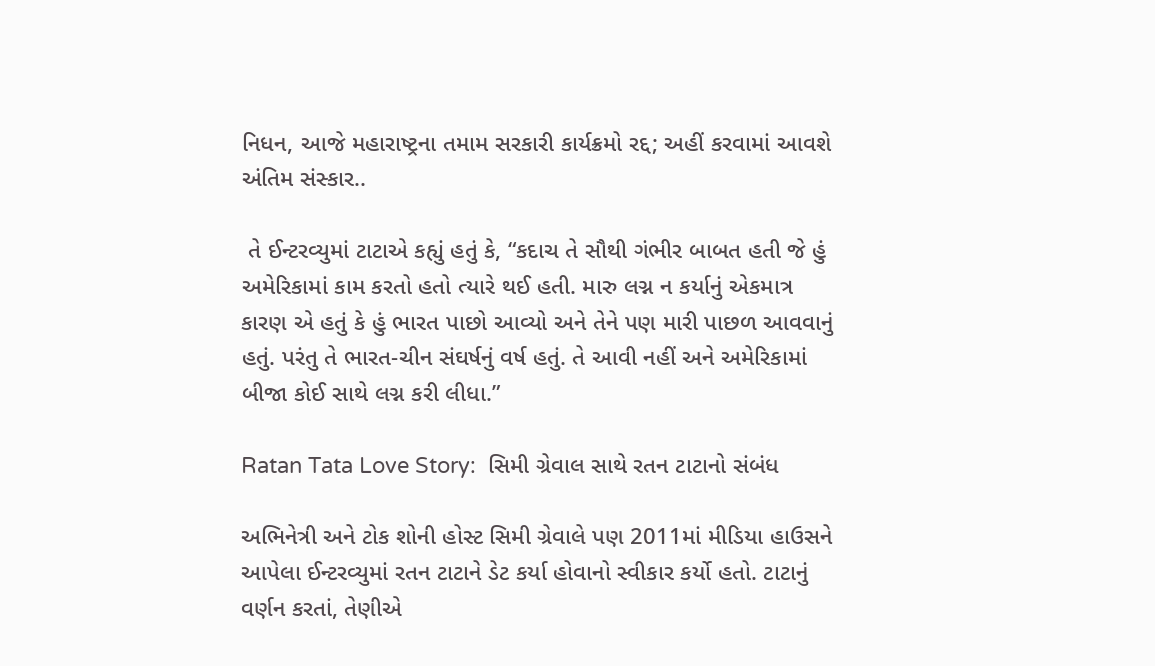નિધન, આજે મહારાષ્ટ્રના તમામ સરકારી કાર્યક્રમો રદ્દ; અહીં કરવામાં આવશે અંતિમ સંસ્કાર..

 તે ઈન્ટરવ્યુમાં ટાટાએ કહ્યું હતું કે, “કદાચ તે સૌથી ગંભીર બાબત હતી જે હું અમેરિકામાં કામ કરતો હતો ત્યારે થઈ હતી. મારુ લગ્ન ન કર્યાનું એકમાત્ર કારણ એ હતું કે હું ભારત પાછો આવ્યો અને તેને પણ મારી પાછળ આવવાનું હતું. પરંતુ તે ભારત-ચીન સંઘર્ષનું વર્ષ હતું. તે આવી નહીં અને અમેરિકામાં બીજા કોઈ સાથે લગ્ન કરી લીધા.”

Ratan Tata Love Story:  સિમી ગ્રેવાલ સાથે રતન ટાટાનો સંબંધ

અભિનેત્રી અને ટોક શોની હોસ્ટ સિમી ગ્રેવાલે પણ 2011માં મીડિયા હાઉસને આપેલા ઈન્ટરવ્યુમાં રતન ટાટાને ડેટ કર્યા હોવાનો સ્વીકાર કર્યો હતો. ટાટાનું વર્ણન કરતાં, તેણીએ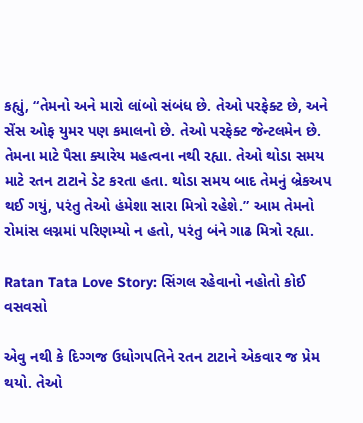કહ્યું, “તેમનો અને મારો લાંબો સંબંધ છે. તેઓ પરફેક્ટ છે, અને સેંસ ઓફ યુમર પણ કમાલનો છે. તેઓ પરફેક્ટ જેન્ટલમેન છે. તેમના માટે પૈસા ક્યારેય મહત્વના નથી રહ્યા. તેઓ થોડા સમય માટે રતન ટાટાને ડેટ કરતા હતા. થોડા સમય બાદ તેમનું બ્રેકઅપ થઈ ગયું, પરંતુ તેઓ હંમેશા સારા મિત્રો રહેશે.” આમ તેમનો રોમાંસ લગ્નમાં પરિણમ્યો ન હતો, પરંતુ બંને ગાઢ મિત્રો રહ્યા.

Ratan Tata Love Story: સિંગલ રહેવાનો નહોતો કોઈ વસવસો

એવુ નથી કે દિગ્ગજ ઉધોગપતિને રતન ટાટાને એકવાર જ પ્રેમ થયો. તેઓ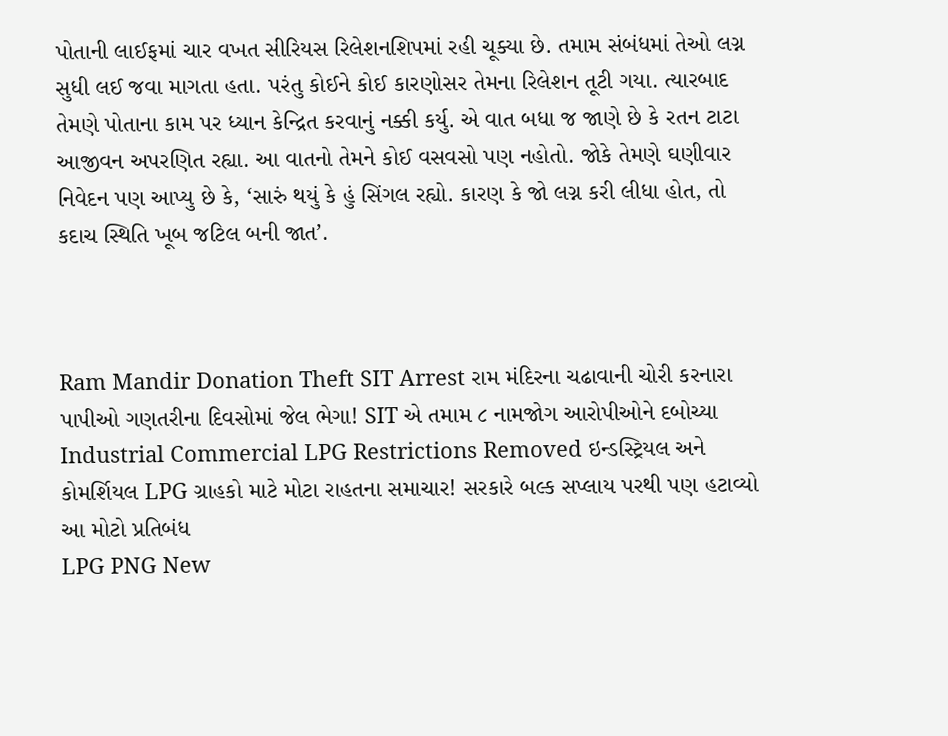પોતાની લાઈફમાં ચાર વખત સીરિયસ રિલેશનશિપમાં રહી ચૂક્યા છે. તમામ સંબંધમાં તેઓ લગ્ન સુધી લઈ જવા માગતા હતા. પરંતુ કોઈને કોઈ કારણોસર તેમના રિલેશન તૂટી ગયા. ત્યારબાદ તેમણે પોતાના કામ પર ધ્યાન કેન્દ્રિત કરવાનું નક્કી કર્યુ. એ વાત બધા જ જાણે છે કે રતન ટાટા આજીવન અપરણિત રહ્યા. આ વાતનો તેમને કોઈ વસવસો પણ નહોતો. જોકે તેમણે ઘણીવાર નિવેદન પણ આપ્યુ છે કે, ‘સારું થયું કે હું સિંગલ રહ્યો. કારણ કે જો લગ્ન કરી લીધા હોત, તો કદાચ સ્થિતિ ખૂબ જટિલ બની જાત’.



Ram Mandir Donation Theft SIT Arrest રામ મંદિરના ચઢાવાની ચોરી કરનારા પાપીઓ ગણતરીના દિવસોમાં જેલ ભેગા! SIT એ તમામ ૮ નામજોગ આરોપીઓને દબોચ્યા
Industrial Commercial LPG Restrictions Removed ઇન્ડસ્ટ્રિયલ અને કોમર્શિયલ LPG ગ્રાહકો માટે મોટા રાહતના સમાચાર! સરકારે બલ્ક સપ્લાય પરથી પણ હટાવ્યો આ મોટો પ્રતિબંધ
LPG PNG New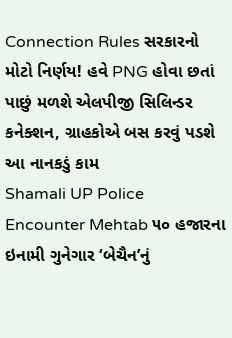Connection Rules સરકારનો મોટો નિર્ણય! હવે PNG હોવા છતાં પાછું મળશે એલપીજી સિલિન્ડર કનેક્શન, ગ્રાહકોએ બસ કરવું પડશે આ નાનકડું કામ
Shamali UP Police Encounter Mehtab ૫૦ હજારના ઇનામી ગુનેગાર ‘બેચૈન’નું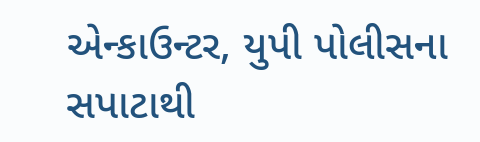એન્કાઉન્ટર, યુપી પોલીસના સપાટાથી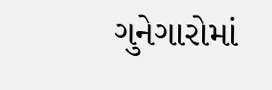ગુનેગારોમાં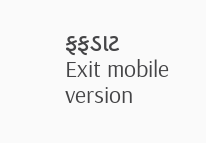ફફડાટ
Exit mobile version